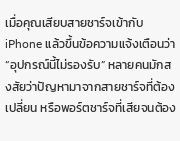เมื่อคุณเสียบสายชาร์จเข้ากับ iPhone แล้วขึ้นข้อความแจ้งเตือนว่า “อุปกรณ์นี้ไม่รองรับ” หลายคนมักสงสัยว่าปัญหามาจากสายชาร์จที่ต้องเปลี่ยน หรือพอร์ตชาร์จที่เสียจนต้อง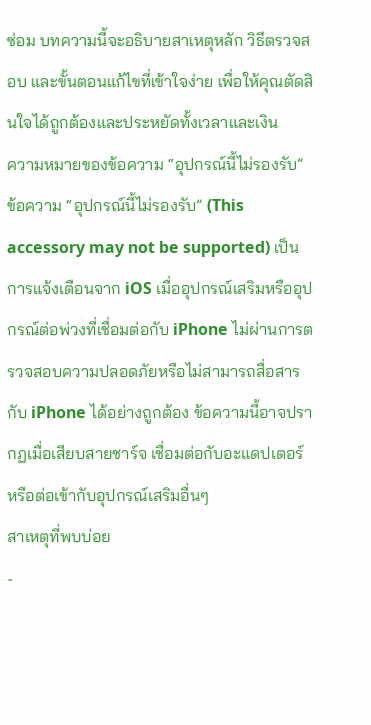ซ่อม บทความนี้จะอธิบายสาเหตุหลัก วิธีตรวจสอบ และขั้นตอนแก้ไขที่เข้าใจง่าย เพื่อให้คุณตัดสินใจได้ถูกต้องและประหยัดทั้งเวลาและเงิน
ความหมายของข้อความ “อุปกรณ์นี้ไม่รองรับ”
ข้อความ “อุปกรณ์นี้ไม่รองรับ” (This accessory may not be supported) เป็นการแจ้งเตือนจาก iOS เมื่ออุปกรณ์เสริมหรืออุปกรณ์ต่อพ่วงที่เชื่อมต่อกับ iPhone ไม่ผ่านการตรวจสอบความปลอดภัยหรือไม่สามารถสื่อสารกับ iPhone ได้อย่างถูกต้อง ข้อความนี้อาจปรากฏเมื่อเสียบสายชาร์จ เชื่อมต่อกับอะแดปเตอร์ หรือต่อเข้ากับอุปกรณ์เสริมอื่นๆ
สาเหตุที่พบบ่อย
-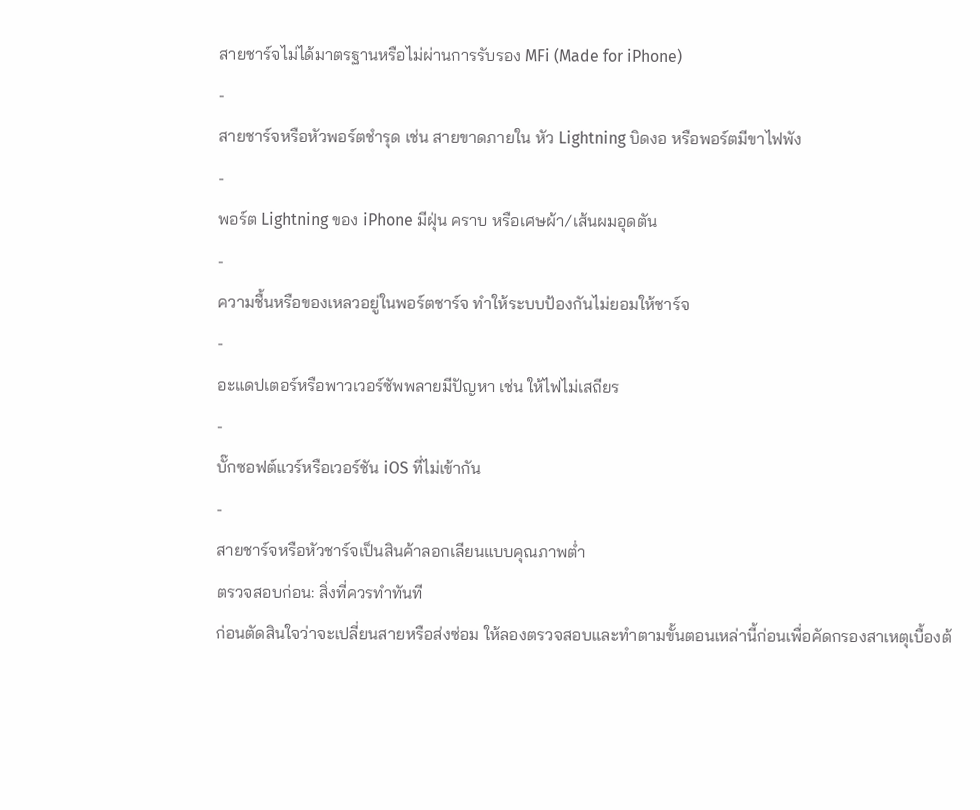สายชาร์จไม่ได้มาตรฐานหรือไม่ผ่านการรับรอง MFi (Made for iPhone)
-
สายชาร์จหรือหัวพอร์ตชำรุด เช่น สายขาดภายใน หัว Lightning บิดงอ หรือพอร์ตมีขาไฟพัง
-
พอร์ต Lightning ของ iPhone มีฝุ่น คราบ หรือเศษผ้า/เส้นผมอุดตัน
-
ความชื้นหรือของเหลวอยู่ในพอร์ตชาร์จ ทำให้ระบบป้องกันไม่ยอมให้ชาร์จ
-
อะแดปเตอร์หรือพาวเวอร์ซัพพลายมีปัญหา เช่น ให้ไฟไม่เสถียร
-
บั๊กซอฟต์แวร์หรือเวอร์ชัน iOS ที่ไม่เข้ากัน
-
สายชาร์จหรือหัวชาร์จเป็นสินค้าลอกเลียนแบบคุณภาพต่ำ
ตรวจสอบก่อน: สิ่งที่ควรทำทันที
ก่อนตัดสินใจว่าจะเปลี่ยนสายหรือส่งซ่อม ให้ลองตรวจสอบและทำตามขั้นตอนเหล่านี้ก่อนเพื่อคัดกรองสาเหตุเบื้องต้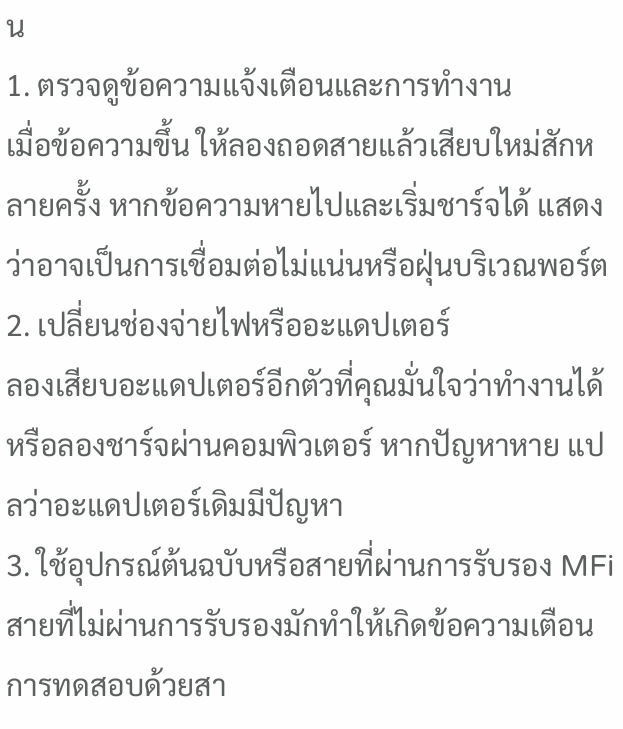น
1. ตรวจดูข้อความแจ้งเตือนและการทำงาน
เมื่อข้อความขึ้น ให้ลองถอดสายแล้วเสียบใหม่สักหลายครั้ง หากข้อความหายไปและเริ่มชาร์จได้ แสดงว่าอาจเป็นการเชื่อมต่อไม่แน่นหรือฝุ่นบริเวณพอร์ต
2. เปลี่ยนช่องจ่ายไฟหรืออะแดปเตอร์
ลองเสียบอะแดปเตอร์อีกตัวที่คุณมั่นใจว่าทำงานได้ หรือลองชาร์จผ่านคอมพิวเตอร์ หากปัญหาหาย แปลว่าอะแดปเตอร์เดิมมีปัญหา
3. ใช้อุปกรณ์ต้นฉบับหรือสายที่ผ่านการรับรอง MFi
สายที่ไม่ผ่านการรับรองมักทำให้เกิดข้อความเตือน การทดสอบด้วยสา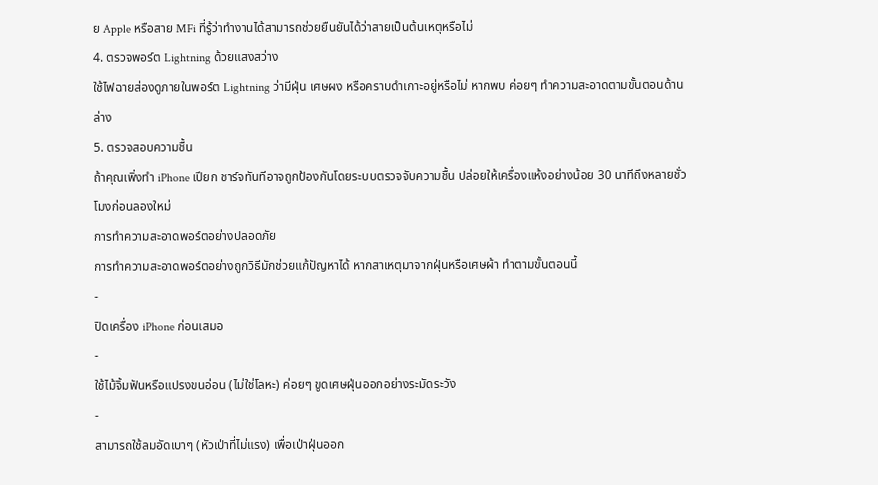ย Apple หรือสาย MFi ที่รู้ว่าทำงานได้สามารถช่วยยืนยันได้ว่าสายเป็นต้นเหตุหรือไม่
4. ตรวจพอร์ต Lightning ด้วยแสงสว่าง
ใช้ไฟฉายส่องดูภายในพอร์ต Lightning ว่ามีฝุ่น เศษผง หรือคราบดำเกาะอยู่หรือไม่ หากพบ ค่อยๆ ทำความสะอาดตามขั้นตอนด้านล่าง
5. ตรวจสอบความชื้น
ถ้าคุณเพิ่งทำ iPhone เปียก ชาร์จทันทีอาจถูกป้องกันโดยระบบตรวจจับความชื้น ปล่อยให้เครื่องแห้งอย่างน้อย 30 นาทีถึงหลายชั่วโมงก่อนลองใหม่
การทำความสะอาดพอร์ตอย่างปลอดภัย
การทำความสะอาดพอร์ตอย่างถูกวิธีมักช่วยแก้ปัญหาได้ หากสาเหตุมาจากฝุ่นหรือเศษผ้า ทำตามขั้นตอนนี้
-
ปิดเครื่อง iPhone ก่อนเสมอ
-
ใช้ไม้จิ้มฟันหรือแปรงขนอ่อน (ไม่ใช่โลหะ) ค่อยๆ ขูดเศษฝุ่นออกอย่างระมัดระวัง
-
สามารถใช้ลมอัดเบาๆ (หัวเป่าที่ไม่แรง) เพื่อเป่าฝุ่นออก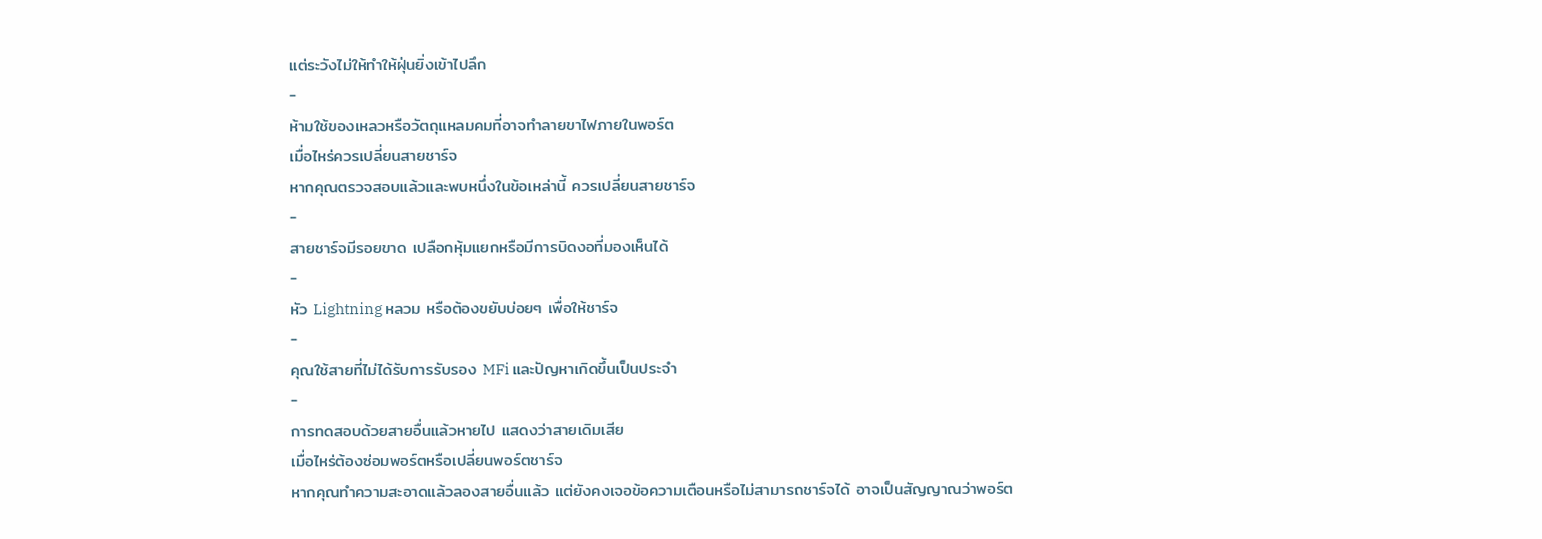แต่ระวังไม่ให้ทำให้ฝุ่นยิ่งเข้าไปลึก
-
ห้ามใช้ของเหลวหรือวัตถุแหลมคมที่อาจทำลายขาไฟภายในพอร์ต
เมื่อไหร่ควรเปลี่ยนสายชาร์จ
หากคุณตรวจสอบแล้วและพบหนึ่งในข้อเหล่านี้ ควรเปลี่ยนสายชาร์จ
-
สายชาร์จมีรอยขาด เปลือกหุ้มแยกหรือมีการบิดงอที่มองเห็นได้
-
หัว Lightning หลวม หรือต้องขยับบ่อยๆ เพื่อให้ชาร์จ
-
คุณใช้สายที่ไม่ได้รับการรับรอง MFi และปัญหาเกิดขึ้นเป็นประจำ
-
การทดสอบด้วยสายอื่นแล้วหายไป แสดงว่าสายเดิมเสีย
เมื่อไหร่ต้องซ่อมพอร์ตหรือเปลี่ยนพอร์ตชาร์จ
หากคุณทำความสะอาดแล้วลองสายอื่นแล้ว แต่ยังคงเจอข้อความเตือนหรือไม่สามารถชาร์จได้ อาจเป็นสัญญาณว่าพอร์ต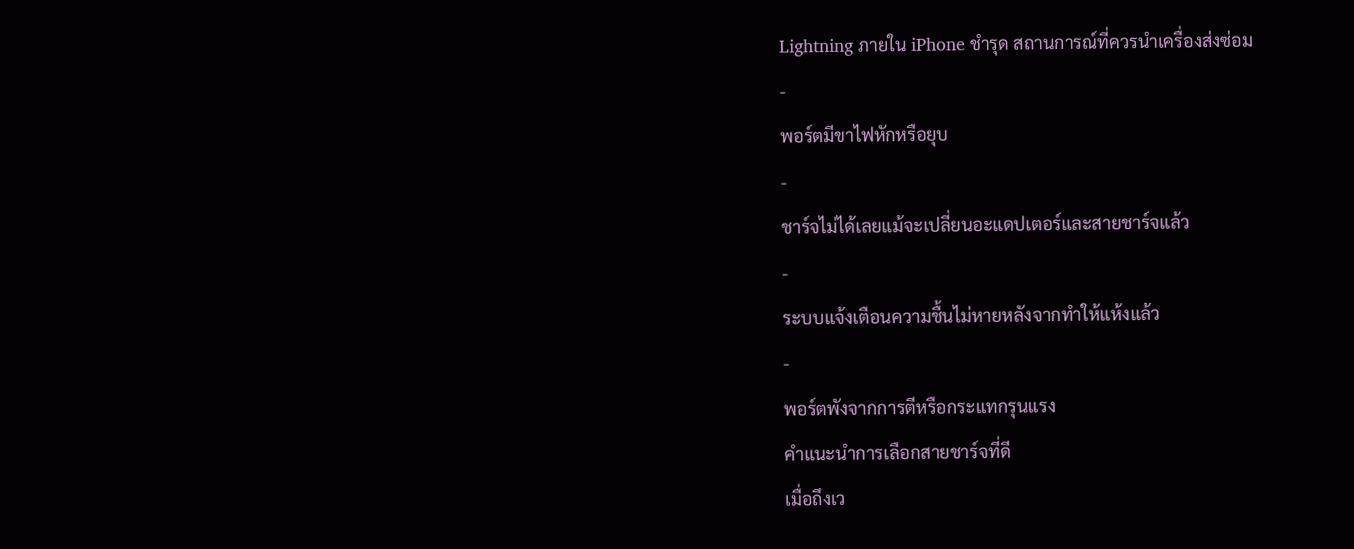Lightning ภายใน iPhone ชำรุด สถานการณ์ที่ควรนำเครื่องส่งซ่อม
-
พอร์ตมีขาไฟหักหรือยุบ
-
ชาร์จไม่ได้เลยแม้จะเปลี่ยนอะแดปเตอร์และสายชาร์จแล้ว
-
ระบบแจ้งเตือนความชื้นไม่หายหลังจากทำให้แห้งแล้ว
-
พอร์ตพังจากการตีหรือกระแทกรุนแรง
คำแนะนำการเลือกสายชาร์จที่ดี
เมื่อถึงเว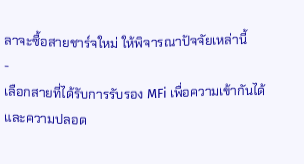ลาจะซื้อสายชาร์จใหม่ ให้พิจารณาปัจจัยเหล่านี้
-
เลือกสายที่ได้รับการรับรอง MFi เพื่อความเข้ากันได้และความปลอด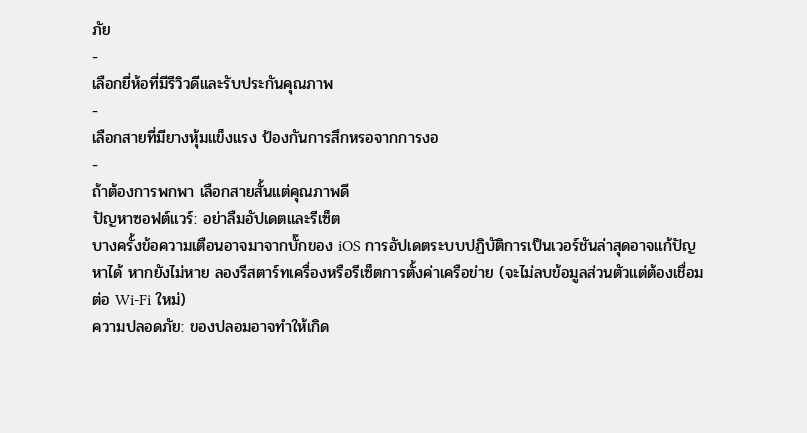ภัย
-
เลือกยี่ห้อที่มีรีวิวดีและรับประกันคุณภาพ
-
เลือกสายที่มียางหุ้มแข็งแรง ป้องกันการสึกหรอจากการงอ
-
ถ้าต้องการพกพา เลือกสายสั้นแต่คุณภาพดี
ปัญหาซอฟต์แวร์: อย่าลืมอัปเดตและรีเซ็ต
บางครั้งข้อความเตือนอาจมาจากบั๊กของ iOS การอัปเดตระบบปฏิบัติการเป็นเวอร์ชันล่าสุดอาจแก้ปัญหาได้ หากยังไม่หาย ลองรีสตาร์ทเครื่องหรือรีเซ็ตการตั้งค่าเครือข่าย (จะไม่ลบข้อมูลส่วนตัวแต่ต้องเชื่อมต่อ Wi‑Fi ใหม่)
ความปลอดภัย: ของปลอมอาจทำให้เกิด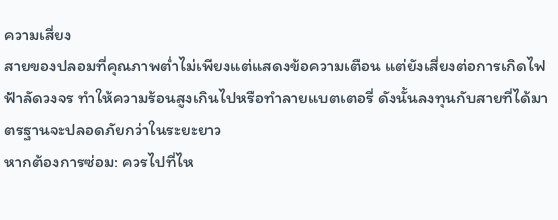ความเสี่ยง
สายของปลอมที่คุณภาพต่ำไม่เพียงแต่แสดงข้อความเตือน แต่ยังเสี่ยงต่อการเกิดไฟฟ้าลัดวงจร ทำให้ความร้อนสูงเกินไปหรือทำลายแบตเตอรี่ ดังนั้นลงทุนกับสายที่ได้มาตรฐานจะปลอดภัยกว่าในระยะยาว
หากต้องการซ่อม: ควรไปที่ไห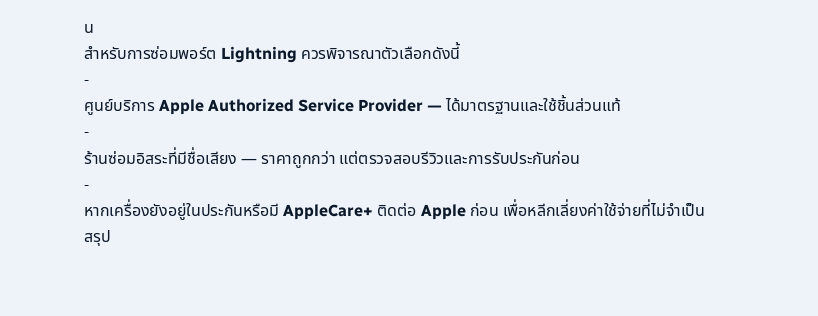น
สำหรับการซ่อมพอร์ต Lightning ควรพิจารณาตัวเลือกดังนี้
-
ศูนย์บริการ Apple Authorized Service Provider — ได้มาตรฐานและใช้ชิ้นส่วนแท้
-
ร้านซ่อมอิสระที่มีชื่อเสียง — ราคาถูกกว่า แต่ตรวจสอบรีวิวและการรับประกันก่อน
-
หากเครื่องยังอยู่ในประกันหรือมี AppleCare+ ติดต่อ Apple ก่อน เพื่อหลีกเลี่ยงค่าใช้จ่ายที่ไม่จำเป็น
สรุป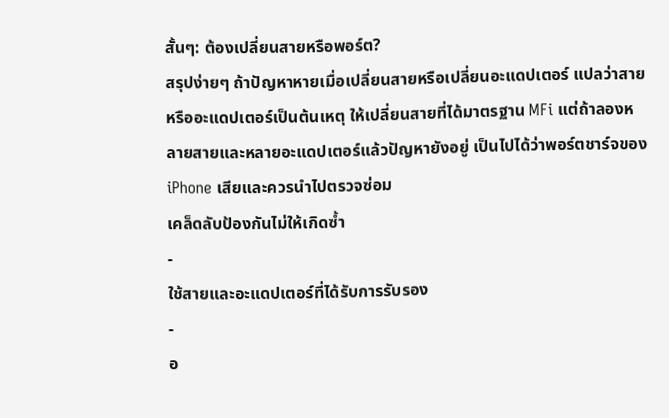สั้นๆ: ต้องเปลี่ยนสายหรือพอร์ต?
สรุปง่ายๆ ถ้าปัญหาหายเมื่อเปลี่ยนสายหรือเปลี่ยนอะแดปเตอร์ แปลว่าสายหรืออะแดปเตอร์เป็นต้นเหตุ ให้เปลี่ยนสายที่ได้มาตรฐาน MFi แต่ถ้าลองหลายสายและหลายอะแดปเตอร์แล้วปัญหายังอยู่ เป็นไปได้ว่าพอร์ตชาร์จของ iPhone เสียและควรนำไปตรวจซ่อม
เคล็ดลับป้องกันไม่ให้เกิดซ้ำ
-
ใช้สายและอะแดปเตอร์ที่ได้รับการรับรอง
-
อ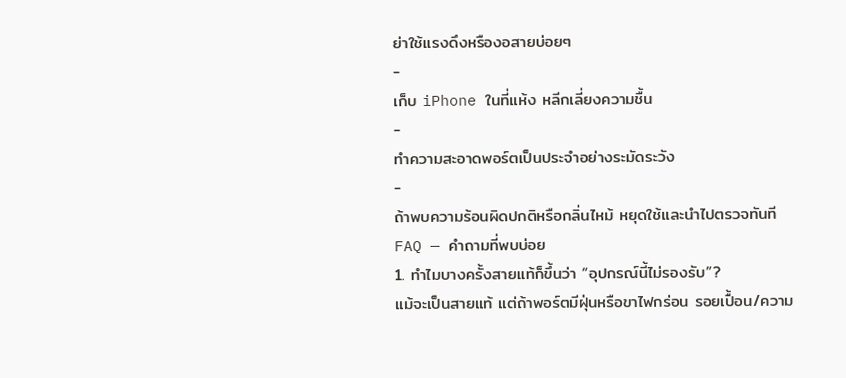ย่าใช้แรงดึงหรืองอสายบ่อยๆ
-
เก็บ iPhone ในที่แห้ง หลีกเลี่ยงความชื้น
-
ทำความสะอาดพอร์ตเป็นประจำอย่างระมัดระวัง
-
ถ้าพบความร้อนผิดปกติหรือกลิ่นไหม้ หยุดใช้และนำไปตรวจทันที
FAQ — คำถามที่พบบ่อย
1. ทำไมบางครั้งสายแท้ก็ขึ้นว่า “อุปกรณ์นี้ไม่รองรับ”?
แม้จะเป็นสายแท้ แต่ถ้าพอร์ตมีฝุ่นหรือขาไฟกร่อน รอยเปื้อน/ความ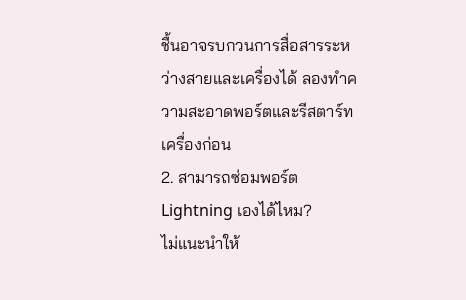ชื้นอาจรบกวนการสื่อสารระหว่างสายและเครื่องได้ ลองทำความสะอาดพอร์ตและรีสตาร์ทเครื่องก่อน
2. สามารถซ่อมพอร์ต Lightning เองได้ไหม?
ไม่แนะนำให้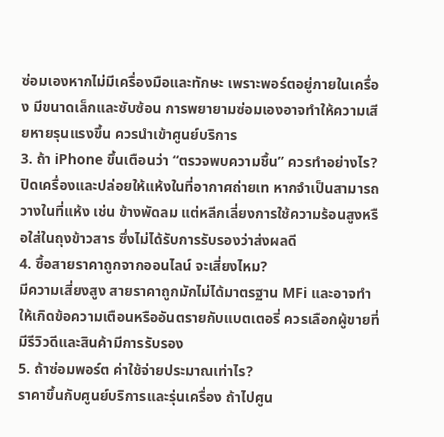ซ่อมเองหากไม่มีเครื่องมือและทักษะ เพราะพอร์ตอยู่ภายในเครื่อง มีขนาดเล็กและซับซ้อน การพยายามซ่อมเองอาจทำให้ความเสียหายรุนแรงขึ้น ควรนำเข้าศูนย์บริการ
3. ถ้า iPhone ขึ้นเตือนว่า “ตรวจพบความชื้น” ควรทำอย่างไร?
ปิดเครื่องและปล่อยให้แห้งในที่อากาศถ่ายเท หากจำเป็นสามารถวางในที่แห้ง เช่น ข้างพัดลม แต่หลีกเลี่ยงการใช้ความร้อนสูงหรือใส่ในถุงข้าวสาร ซึ่งไม่ได้รับการรับรองว่าส่งผลดี
4. ซื้อสายราคาถูกจากออนไลน์ จะเสี่ยงไหม?
มีความเสี่ยงสูง สายราคาถูกมักไม่ได้มาตรฐาน MFi และอาจทำให้เกิดข้อความเตือนหรืออันตรายกับแบตเตอรี่ ควรเลือกผู้ขายที่มีรีวิวดีและสินค้ามีการรับรอง
5. ถ้าซ่อมพอร์ต ค่าใช้จ่ายประมาณเท่าไร?
ราคาขึ้นกับศูนย์บริการและรุ่นเครื่อง ถ้าไปศูน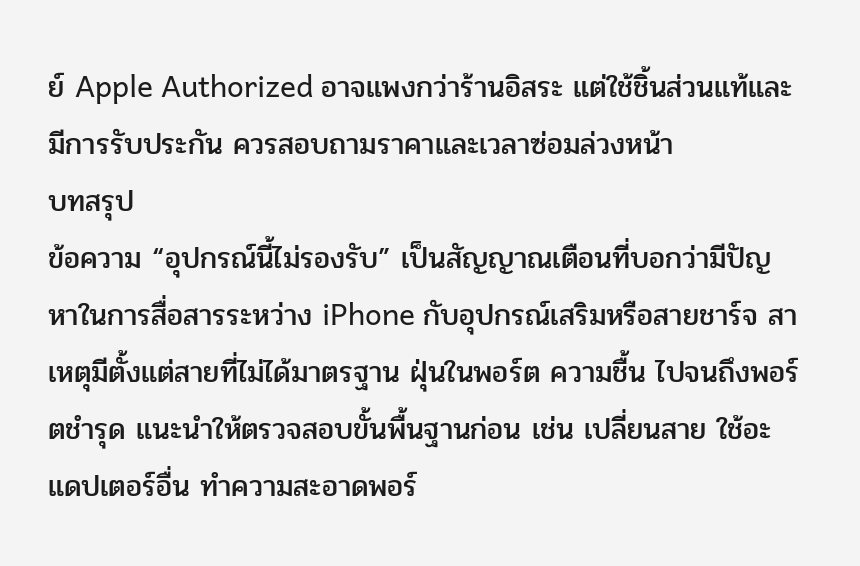ย์ Apple Authorized อาจแพงกว่าร้านอิสระ แต่ใช้ชิ้นส่วนแท้และมีการรับประกัน ควรสอบถามราคาและเวลาซ่อมล่วงหน้า
บทสรุป
ข้อความ “อุปกรณ์นี้ไม่รองรับ” เป็นสัญญาณเตือนที่บอกว่ามีปัญหาในการสื่อสารระหว่าง iPhone กับอุปกรณ์เสริมหรือสายชาร์จ สาเหตุมีตั้งแต่สายที่ไม่ได้มาตรฐาน ฝุ่นในพอร์ต ความชื้น ไปจนถึงพอร์ตชำรุด แนะนำให้ตรวจสอบขั้นพื้นฐานก่อน เช่น เปลี่ยนสาย ใช้อะแดปเตอร์อื่น ทำความสะอาดพอร์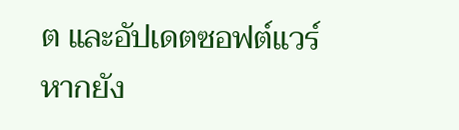ต และอัปเดตซอฟต์แวร์ หากยัง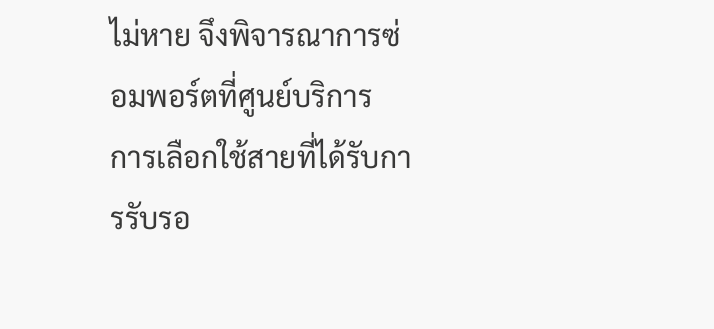ไม่หาย จึงพิจารณาการซ่อมพอร์ตที่ศูนย์บริการ
การเลือกใช้สายที่ได้รับการรับรอ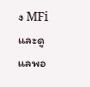ง MFi และดูแลพอ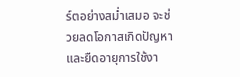ร์ตอย่างสม่ำเสมอ จะช่วยลดโอกาสเกิดปัญหาและยืดอายุการใช้งา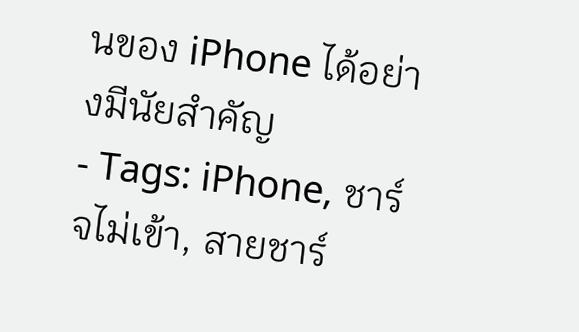นของ iPhone ได้อย่างมีนัยสำคัญ
- Tags: iPhone, ชาร์จไม่เข้า, สายชาร์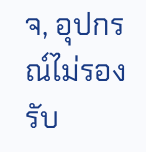จ, อุปกรณ์ไม่รองรับ